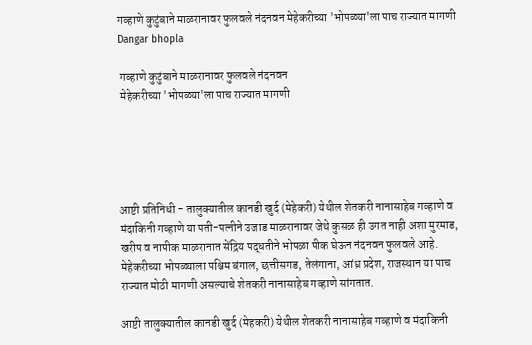गव्हाणे कुटुंबाने माळरानावर फुलवले नंदनवन मेहेकरीच्या 'भोपळ्या'ला पाच राज्यात मागणी Dangar bhopla

 गव्हाणे कुटुंबाने माळरानावर फुलवले नंदनवन
 मेहेकरीच्या 'भोपळ्या'ला पाच राज्यात मागणी





आष्टी प्रतिनिधी - तालुक्यातील कानडी खुर्द (मेहेकरी) येथील शेतकरी नानासाहेब गव्हाणे व मंदाकिनी गव्हाणे या पती-पत्नीने उजाड माळरानावर जेथे कुसळ ही उगत नाही अशा मुरमाड, खरीप व नापीक माळरानात सेंद्रिय पद्धतीने भोपळा पीक घेऊन नंदनवन फुलवले आहे. मेहेकरीच्या भोपळ्याला पश्चिम बंगाल, छत्तीसगड, तेलंगाना, आंध्र प्रदेश, राजस्थान या पाच राज्यात मोठी मागणी असल्याचे शेतकरी नानासाहेब गव्हाणे सांगतात.

आष्टी तालुक्यातील कानडी खुर्द (मेहकरी) येथील शेतकरी नानासाहेब गव्हाणे व मंदाकिनी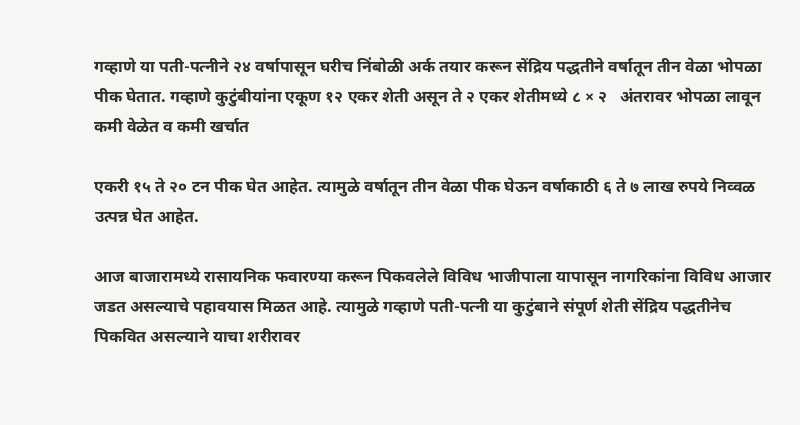गव्हाणे या पती-पत्नीने २४ वर्षापासून घरीच निंबोळी अर्क तयार करून सेंद्रिय पद्धतीने वर्षातून तीन वेळा भोपळा पीक घेतात. गव्हाणे कुटुंबीयांना एकूण १२ एकर शेती असून ते २ एकर शेतीमध्ये ८ × २   अंतरावर भोपळा लावून कमी वेळेत व कमी खर्चात

एकरी १५ ते २० टन पीक घेत आहेत. त्यामुळे वर्षातून तीन वेळा पीक घेऊन वर्षाकाठी ६ ते ७ लाख रुपये निव्वळ उत्पन्न घेत आहेत.

आज बाजारामध्ये रासायनिक फवारण्या करून पिकवलेले विविध भाजीपाला यापासून नागरिकांना विविध आजार जडत असल्याचे पहावयास मिळत आहे. त्यामुळे गव्हाणे पती-पत्नी या कुटुंबाने संपूर्ण शेती सेंद्रिय पद्धतीनेच पिकवित असल्याने याचा शरीरावर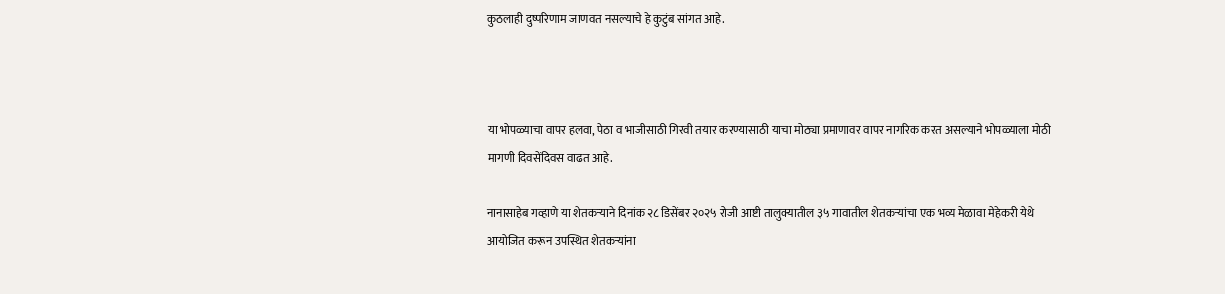कुठलाही दुष्परिणाम जाणवत नसल्याचे हे कुटुंब सांगत आहे.



या भोपळ्याचा वापर हलवा, पेठा व भाजीसाठी गिरवी तयार करण्यासाठी याचा मोठ्या प्रमाणावर वापर नागरिक करत असल्याने भोपळ्याला मोठी मागणी दिवसेंदिवस वाढत आहे.

नानासाहेब गव्हाणे या शेतकऱ्याने दिनांक २८ डिसेंबर २०२५ रोजी आष्टी तालुक्यातील ३५ गावातील शेतकऱ्यांचा एक भव्य मेळावा मेहेकरी येथे आयोजित करून उपस्थित शेतकऱ्यांना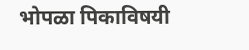भोपळा पिकाविषयी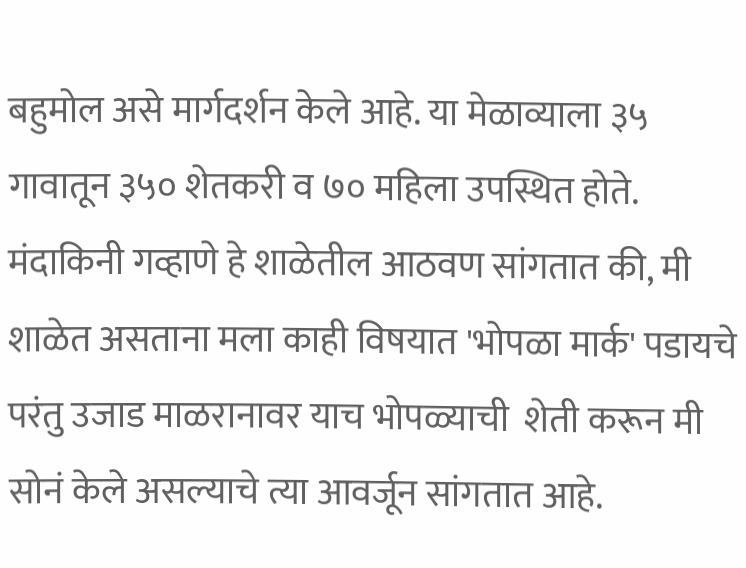बहुमोल असे मार्गदर्शन केले आहे. या मेळाव्याला ३५ गावातून ३५० शेतकरी व ७० महिला उपस्थित होते. मंदाकिनी गव्हाणे हे शाळेतील आठवण सांगतात की, मी शाळेत असताना मला काही विषयात 'भोपळा मार्क' पडायचे परंतु उजाड माळरानावर याच भोपळ्याची  शेती करून मी सोनं केले असल्याचे त्या आवर्जून सांगतात आहे.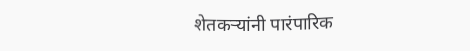शेतकऱ्यांनी पारंपारिक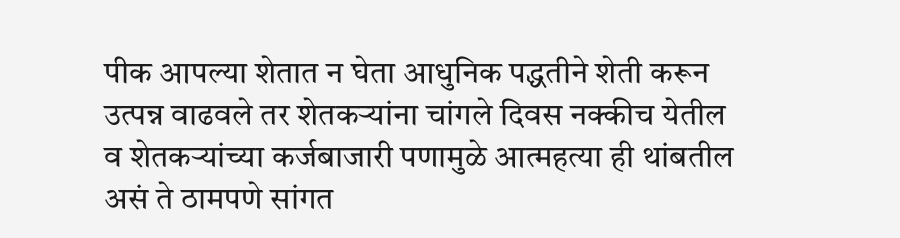पीक आपल्या शेतात न घेता आधुनिक पद्धतीने शेती करून उत्पन्न वाढवले तर शेतकऱ्यांना चांगले दिवस नक्कीच येतील व शेतकऱ्यांच्या कर्जबाजारी पणामुळे आत्महत्या ही थांबतील असं ते ठामपणे सांगत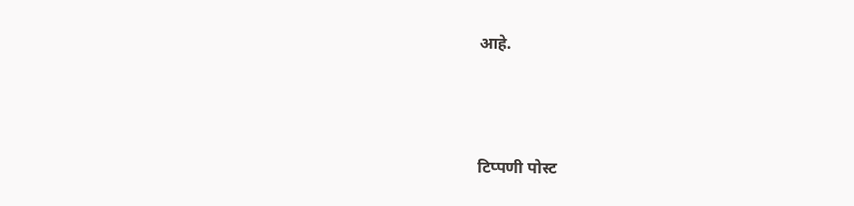आहे.



टिप्पणी पोस्ट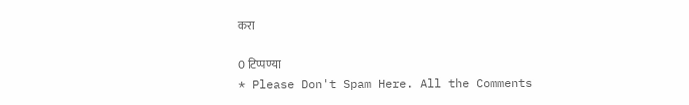करा

0 टिप्पण्या
* Please Don't Spam Here. All the Comments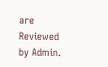are Reviewed by Admin.